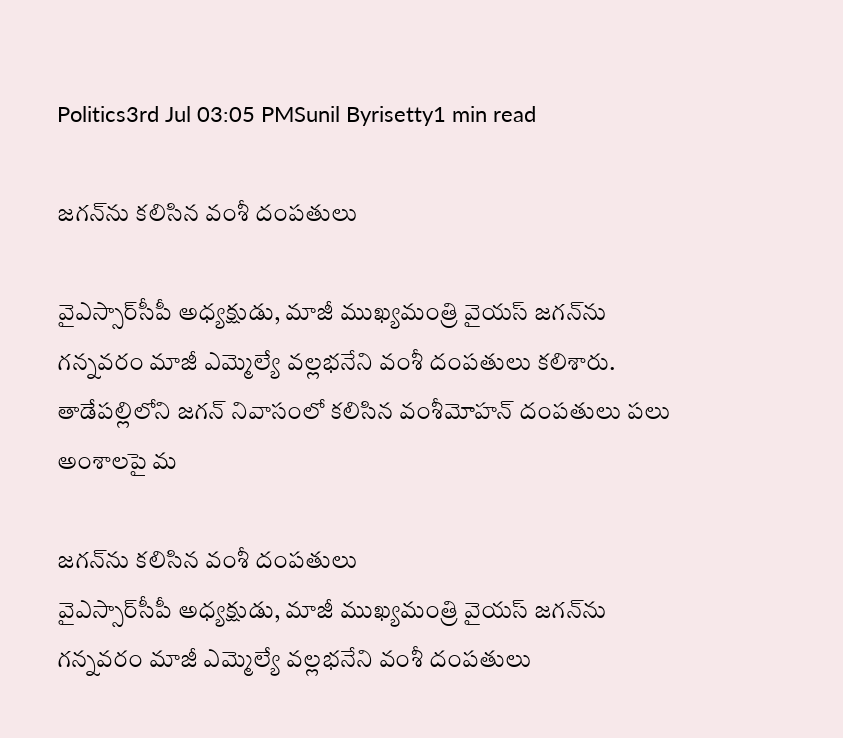Politics3rd Jul 03:05 PMSunil Byrisetty1 min read

జగన్‌ను కలిసిన వంశీ దంపతులు

వైఎస్సార్‌సీపీ అధ్యక్షుడు, మాజీ ముఖ్యమంత్రి వైయస్‌ జగన్‌ను గన్నవరం మాజీ ఎమ్మెల్యే వల్లభనేని వంశీ దంపతులు కలిశారు. తాడేపల్లిలోని జగన్ నివాసంలో కలిసిన వంశీమోహన్ దంపతులు పలు అంశాలపై మ

జగన్‌ను కలిసిన వంశీ దంపతులు
వైఎస్సార్‌సీపీ అధ్యక్షుడు, మాజీ ముఖ్యమంత్రి వైయస్‌ జగన్‌ను గన్నవరం మాజీ ఎమ్మెల్యే వల్లభనేని వంశీ దంపతులు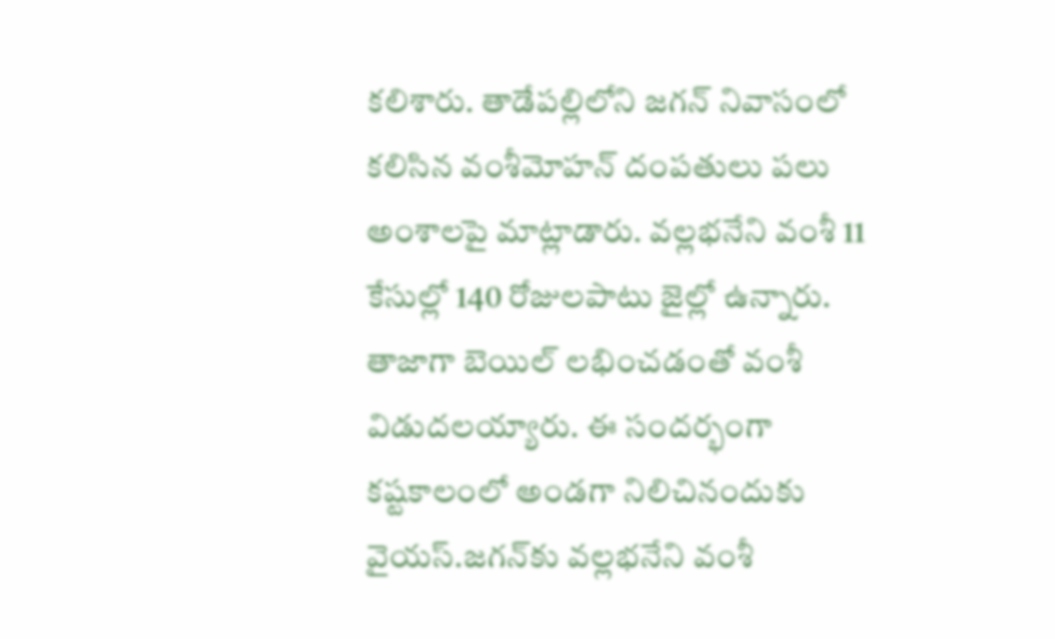కలిశారు. తాడేపల్లిలోని జగన్ నివాసంలో కలిసిన వంశీమోహన్ దంపతులు పలు అంశాలపై మాట్లాడారు. వల్లభనేని వంశీ 11 కేసుల్లో 140 రోజులపాటు జైల్లో ఉన్నారు. తాజాగా బెయిల్‌ లభించడంతో వంశీ విడుదలయ్యారు. ఈ సందర్భంగా కష్టకాలంలో అండగా నిలిచినందుకు వైయస్‌.జగన్‌కు వల్లభనేని వంశీ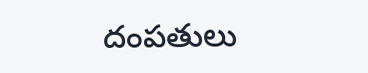దంపతులు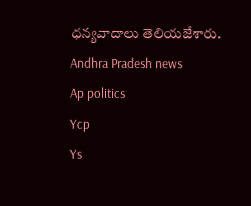ధన్యవాదాలు తెలియజేశారు.
Andhra Pradesh news
Ap politics
Ycp
Ys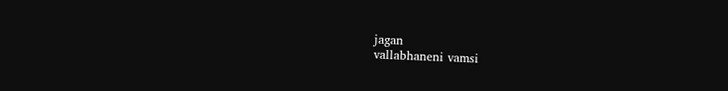jagan
vallabhaneni vamsi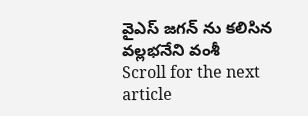వైఎస్ జగన్ ను కలిసిన వల్లభనేని వంశీ
Scroll for the next article